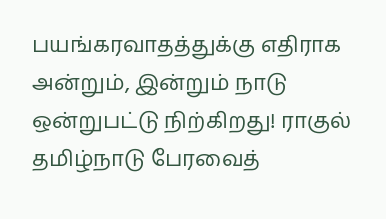பயங்கரவாதத்துக்கு எதிராக அன்றும், இன்றும் நாடு ஒன்றுபட்டு நிற்கிறது! ராகுல் தமிழ்நாடு பேரவைத்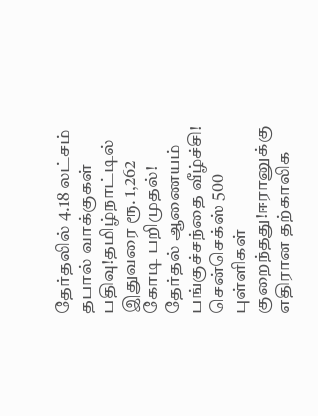தேர்தலில் 4.18 லட்சம் தபால் வாக்குகள் பதிவு!தமிழ்நாட்டில் இதுவரை ரூ. 1,262 கோடி பறிமுதல்! தேர்தல் ஆணையம் பங்குச்சந்தை வீழ்ச்சி! சென்செக்ஸ் 500 புள்ளிகள் குறைந்தது!ஈரானுக்கு எதிரான தற்காலிக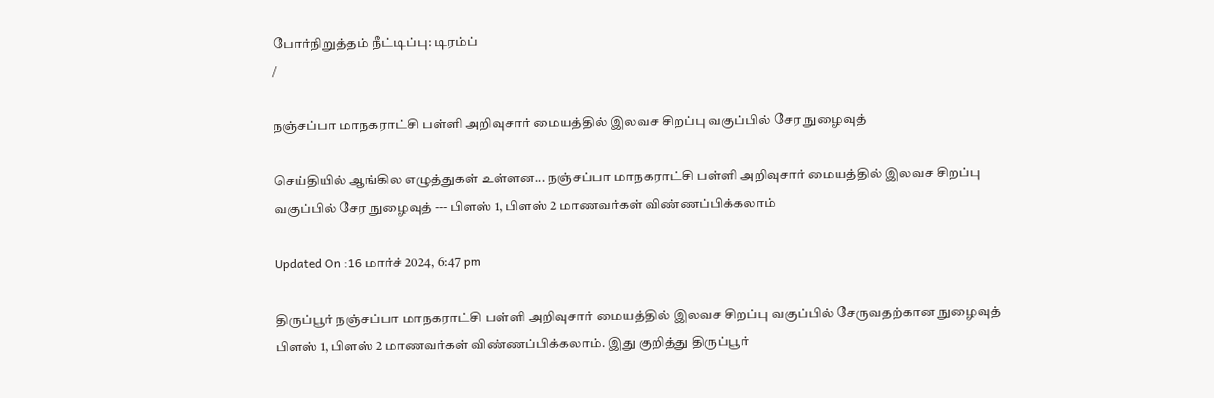போர்நிறுத்தம் நீட்டிப்பு: டிரம்ப்
/

நஞ்சப்பா மாநகராட்சி பள்ளி அறிவுசார் மையத்தில் இலவச சிறப்பு வகுப்பில் சேர நுழைவுத்

செய்தியில் ஆங்கில எழுத்துகள் உள்ளன... நஞ்சப்பா மாநகராட்சி பள்ளி அறிவுசார் மையத்தில் இலவச சிறப்பு வகுப்பில் சேர நுழைவுத் --- பிளஸ் 1, பிளஸ் 2 மாணவர்கள் விண்ணப்பிக்கலாம்

Updated On :16 மார்ச் 2024, 6:47 pm

திருப்பூர் நஞ்சப்பா மாநகராட்சி பள்ளி அறிவுசார் மையத்தில் இலவச சிறப்பு வகுப்பில் சேருவதற்கான நுழைவுத் பிளஸ் 1, பிளஸ் 2 மாணவர்கள் விண்ணப்பிக்கலாம். இது குறித்து திருப்பூர்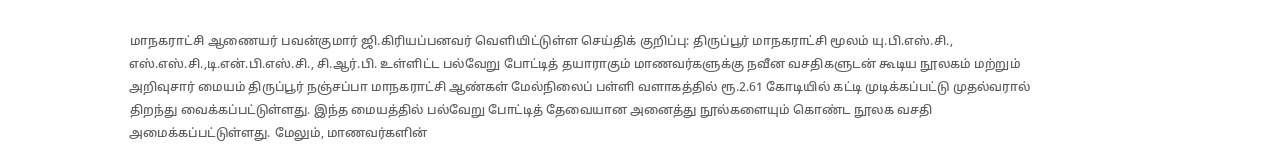மாநகராட்சி ஆணையர் பவன்குமார் ஜி.கிரியப்பனவர் வெளியிட்டுள்ள செய்திக் குறிப்பு: திருப்பூர் மாநகராட்சி மூலம் யு.பி.எஸ்.சி., எஸ்.எஸ்.சி.,டி.என்.பி.எஸ்.சி., சி.ஆர்.பி. உள்ளிட்ட பல்வேறு போட்டித் தயாராகும் மாணவர்களுக்கு நவீன வசதிகளுடன் கூடிய நூலகம் மற்றும் அறிவுசார் மையம் திருப்பூர் நஞ்சப்பா மாநகராட்சி ஆண்கள் மேல்நிலைப் பள்ளி வளாகத்தில் ரூ.2.61 கோடியில் கட்டி முடிக்கப்பட்டு முதல்வரால் திறந்து வைக்கப்பட்டுள்ளது. இந்த மையத்தில் பல்வேறு போட்டித் தேவையான அனைத்து நூல்களையும் கொண்ட நூலக வசதி அமைக்கப்பட்டுள்ளது. மேலும், மாணவர்களின்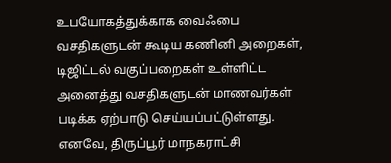உபயோகத்துக்காக வைஃபை வசதிகளுடன் கூடிய கணினி அறைகள், டிஜிட்டல் வகுப்பறைகள் உள்ளிட்ட அனைத்து வசதிகளுடன் மாணவர்கள் படிக்க ஏற்பாடு செய்யப்பட்டுள்ளது. எனவே, திருப்பூர் மாநகராட்சி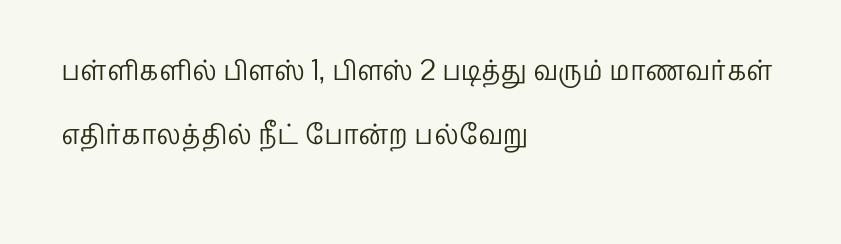பள்ளிகளில் பிளஸ் 1, பிளஸ் 2 படித்து வரும் மாணவர்கள் எதிர்காலத்தில் நீட் போன்ற பல்வேறு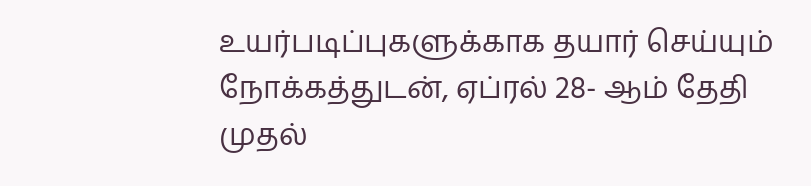உயர்படிப்புகளுக்காக தயார் செய்யும் நோக்கத்துடன், ஏப்ரல் 28- ஆம் தேதி முதல்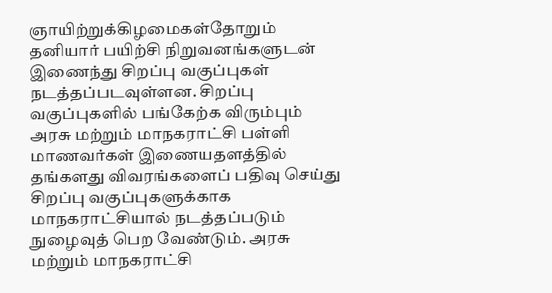ஞாயிற்றுக்கிழமைகள்தோறும் தனியார் பயிற்சி நிறுவனங்களுடன் இணைந்து சிறப்பு வகுப்புகள் நடத்தப்படவுள்ளன. சிறப்பு வகுப்புகளில் பங்கேற்க விரும்பும் அரசு மற்றும் மாநகராட்சி பள்ளி மாணவர்கள் இணையதளத்தில் தங்களது விவரங்களைப் பதிவு செய்து சிறப்பு வகுப்புகளுக்காக மாநகராட்சியால் நடத்தப்படும் நுழைவுத் பெற வேண்டும். அரசு மற்றும் மாநகராட்சி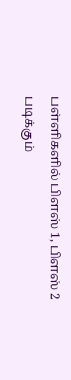பள்ளிகளில் பிளஸ் 1, பிளஸ் 2 படிக்கும்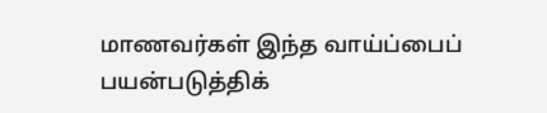மாணவர்கள் இந்த வாய்ப்பைப் பயன்படுத்திக்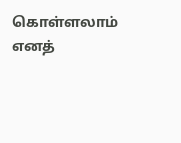கொள்ளலாம் எனத்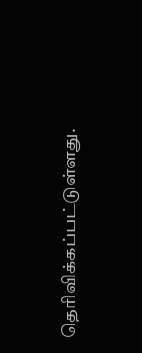தெரிவிக்கப்பட்டுள்ளது.